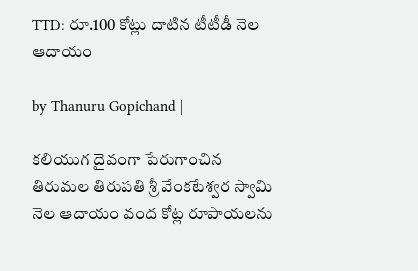TTD: రూ.100 కోట్లు దాటిన టీటీడీ నెల ఆదాయం

by Thanuru Gopichand |

కలియుగ దైవంగా పేరుగాంచిన తిరుమల తిరుపతి శ్రీ వేంకటేశ్వర స్వామి నెల ఆదాయం వంద కోట్ల రూపాయలను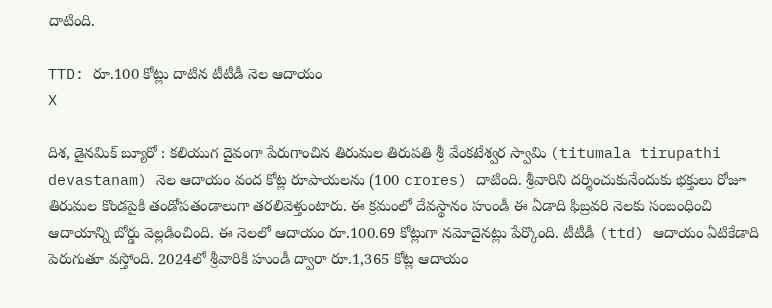దాటింది.

TTD: రూ.100 కోట్లు దాటిన టీటీడీ నెల ఆదాయం
X

దిశ, డైనమిక్ బ్యూరో : కలియుగ దైవంగా పేరుగాంచిన తిరుమల తిరుపతి శ్రీ వేంకటేశ్వర స్వామి (titumala tirupathi devastanam) నెల ఆదాయం వంద కోట్ల రూపాయలను (100 crores) దాటింది. శ్రీవారిని దర్శించుకునేందుకు భక్తులు రోజూ తిరుమల కొండపైకి తండోపతండాలుగా తరలివెళ్తుంటారు. ఈ క్రమంలో దేవస్థానం హుండీ ఈ ఏడాది ఫిబ్రవరి నెలకు సంబంధించి ఆదాయాన్ని బోర్డు వెల్లడించింది. ఈ నెలలో ఆదాయం రూ.100.69 కోట్లుగా నమోదైనట్లు పేర్కొంది. టీటీడీ (ttd) ఆదాయం ఏటికేడాది పెరుగుతూ వస్తోంది. 2024లో శ్రీవారికి హుండీ ద్వారా రూ.1,365 కోట్ల ఆదాయం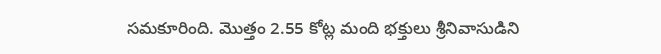సమకూరింది. మొత్తం 2.55 కోట్ల మంది భక్తులు శ్రీనివాసుడిని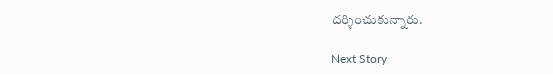దర్శించుకున్నారు.

Next Story